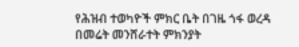የሕዝብ ተወካዮች ምክር ቤት በገዜ ጎፋ ወረዳ በመሬት መንሸራተት ምክንያት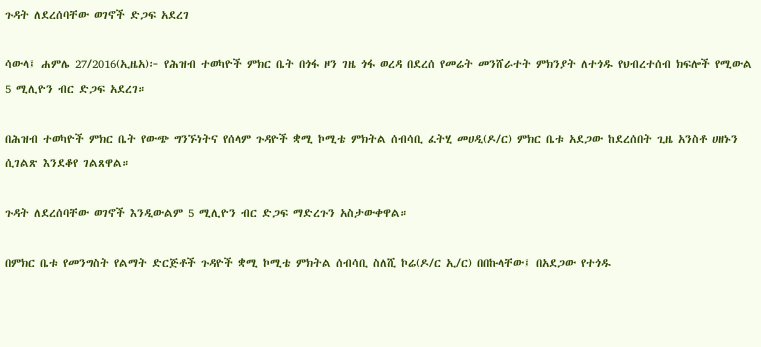ጉዳት ለደረሰባቸው ወገኖች ድጋፍ አደረገ

ሳውላ፤ ሐምሌ 27/2016(ኢዜአ)፦ የሕዝብ ተወካዮች ምክር ቤት በጎፋ ዞን ገዜ ጎፋ ወረዳ በደረሰ የመሬት መንሸራተት ምክንያት ለተጎዱ የህብረተሰብ ክፍሎች የሚውል 5 ሚሊዮን ብር ድጋፍ አደረገ።

በሕዝብ ተወካዮች ምክር ቤት የውጭ ግንኙነትና የሰላም ጉዳዮች ቋሚ ኮሚቴ ምክትል ሰብሳቢ ፈትሂ መሀዲ(ዶ/ር) ምክር ቤቱ አደጋው ከደረሰበት ጊዜ አንስቶ ሀዘኑን ሲገልጽ እንደቆየ ገልጸዋል።

ጉዳት ለደረሰባቸው ወገኖች እንዲውልም 5 ሚሊዮን ብር ድጋፍ ማድረጉን አስታውቀዋል።

በምክር ቤቱ የመንግስት የልማት ድርጅቶች ጉዳዮች ቋሚ ኮሚቴ ምክትል ሰብሳቢ ስለሺ ኮሬ(ዶ/ር ኢ/ር) በበኩላቸው፤ በአደጋው የተጎዱ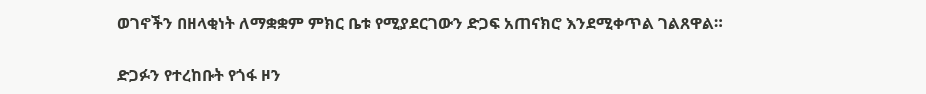ወገኖችን በዘላቂነት ለማቋቋም ምክር ቤቱ የሚያደርገውን ድጋፍ አጠናክሮ እንደሚቀጥል ገልጸዋል።

ድጋፉን የተረከቡት የጎፋ ዞን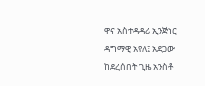ዋና አስተዳዳሪ ኢንጅነር ዳግማዊ አየለ፤ አደጋው ከደረሰበት ጊዜ አንስቶ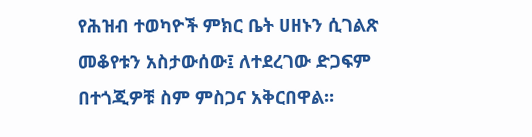የሕዝብ ተወካዮች ምክር ቤት ሀዘኑን ሲገልጽ መቆየቱን አስታውሰው፤ ለተደረገው ድጋፍም በተጎጂዎቹ ስም ምስጋና አቅርበዋል።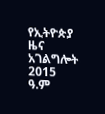የኢትዮጵያ ዜና አገልግሎት
2015
ዓ.ም